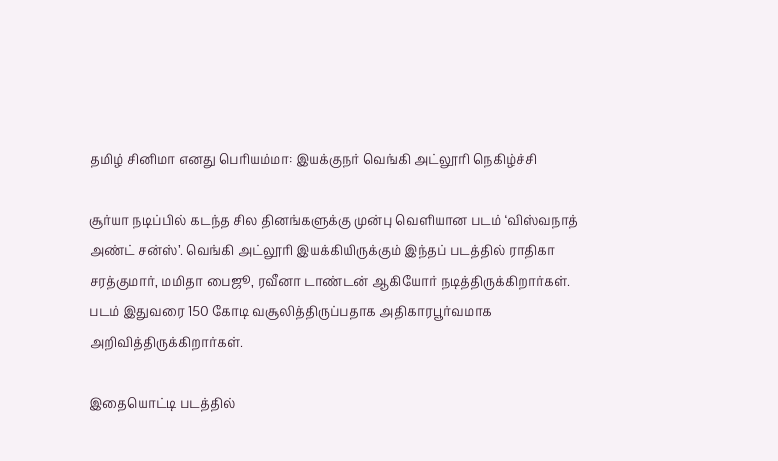தமிழ் சினிமா எனது பெரியம்மா: இயக்குநர் வெங்கி அட்லூரி நெகிழ்ச்சி

சூர்யா நடிப்பில் கடந்த சில தினங்களுக்கு முன்பு வெளியான படம் ‘விஸ்வநாத் அண்ட் சன்ஸ்’. வெங்கி அட்லூரி இயக்கியிருக்கும் இந்தப் படத்தில் ராதிகா சரத்குமார், மமிதா பைஜூ, ரவீனா டாண்டன் ஆகியோர் நடித்திருக்கிறார்கள். படம் இதுவரை 150 கோடி வசூலித்திருப்பதாக அதிகாரபூர்வமாக அறிவித்திருக்கிறார்கள்.

இதையொட்டி படத்தில்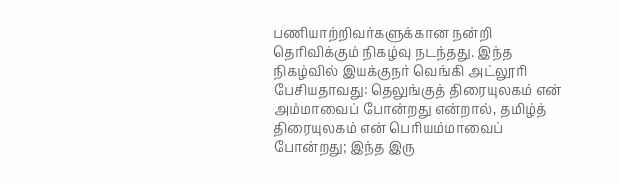பணியாற்றிவர்களுக்கான நன்றி தெரிவிக்கும் நிகழ்வு நடந்தது. இந்த நிகழ்வில் இயக்குநர் வெங்கி அட்லூரி பேசியதாவது: தெலுங்குத் திரையுலகம் என் அம்மாவைப் போன்றது என்றால், தமிழ்த் திரையுலகம் என் பெரியம்மாவைப் போன்றது; இந்த இரு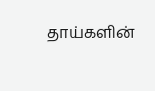தாய்களின்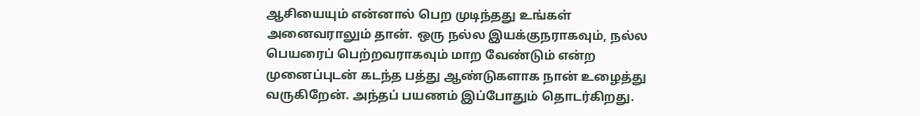ஆசியையும் என்னால் பெற முடிந்தது உங்கள் அனைவராலும் தான். ஒரு நல்ல இயக்குநராகவும், நல்ல பெயரைப் பெற்றவராகவும் மாற வேண்டும் என்ற முனைப்புடன் கடந்த பத்து ஆண்டுகளாக நான் உழைத்து வருகிறேன். அந்தப் பயணம் இப்போதும் தொடர்கிறது.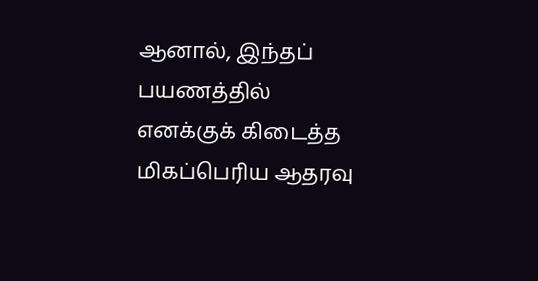ஆனால், இந்தப் பயணத்தில் எனக்குக் கிடைத்த மிகப்பெரிய ஆதரவு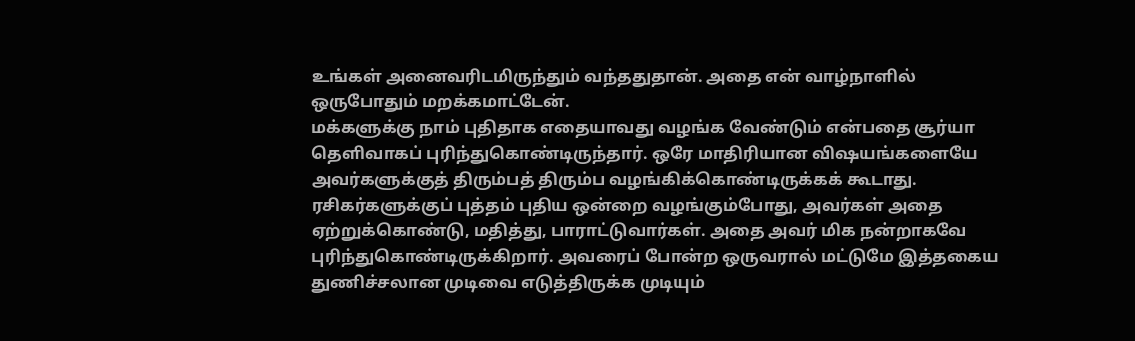உங்கள் அனைவரிடமிருந்தும் வந்ததுதான். அதை என் வாழ்நாளில் ஒருபோதும் மறக்கமாட்டேன்.
மக்களுக்கு நாம் புதிதாக எதையாவது வழங்க வேண்டும் என்பதை சூர்யா தெளிவாகப் புரிந்துகொண்டிருந்தார். ஒரே மாதிரியான விஷயங்களையே அவர்களுக்குத் திரும்பத் திரும்ப வழங்கிக்கொண்டிருக்கக் கூடாது. ரசிகர்களுக்குப் புத்தம் புதிய ஒன்றை வழங்கும்போது, அவர்கள் அதை ஏற்றுக்கொண்டு, மதித்து, பாராட்டுவார்கள். அதை அவர் மிக நன்றாகவே புரிந்துகொண்டிருக்கிறார். அவரைப் போன்ற ஒருவரால் மட்டுமே இத்தகைய துணிச்சலான முடிவை எடுத்திருக்க முடியும்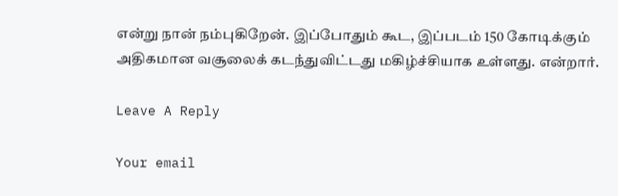என்று நான் நம்புகிறேன். இப்போதும் கூட, இப்படம் 150 கோடிக்கும் அதிகமான வசூலைக் கடந்துவிட்டது மகிழ்ச்சியாக உள்ளது. என்றார்.

Leave A Reply

Your email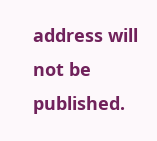address will not be published.